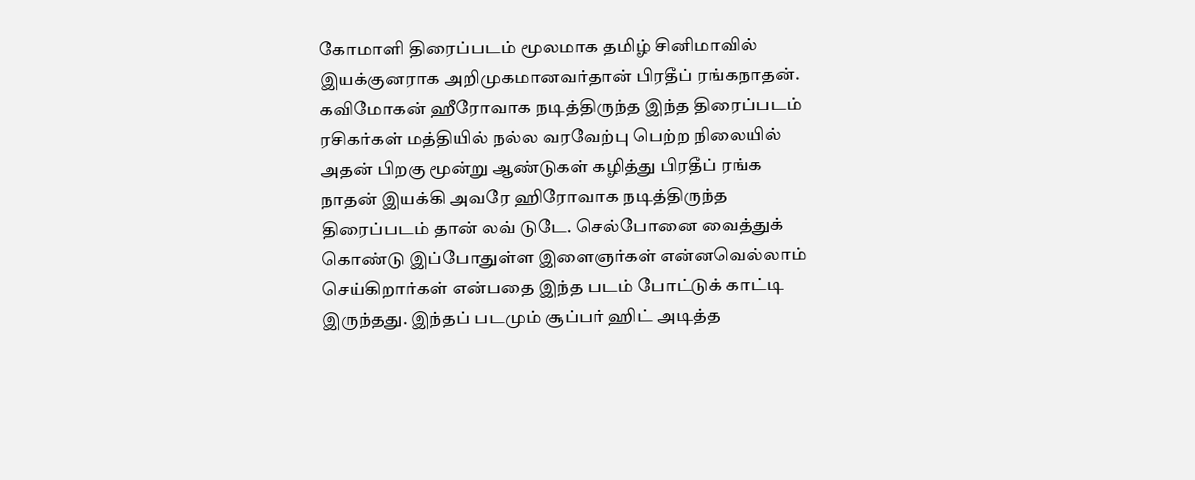கோமாளி திரைப்படம் மூலமாக தமிழ் சினிமாவில் இயக்குனராக அறிமுகமானவர்தான் பிரதீப் ரங்கநாதன். கவிமோகன் ஹீரோவாக நடித்திருந்த இந்த திரைப்படம் ரசிகர்கள் மத்தியில் நல்ல வரவேற்பு பெற்ற நிலையில் அதன் பிறகு மூன்று ஆண்டுகள் கழித்து பிரதீப் ரங்க நாதன் இயக்கி அவரே ஹிரோவாக நடித்திருந்த திரைப்படம் தான் லவ் டுடே. செல்போனை வைத்துக் கொண்டு இப்போதுள்ள இளைஞர்கள் என்னவெல்லாம் செய்கிறார்கள் என்பதை இந்த படம் போட்டுக் காட்டி இருந்தது. இந்தப் படமும் சூப்பர் ஹிட் அடித்த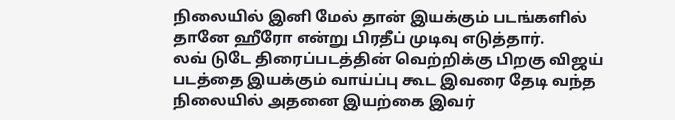நிலையில் இனி மேல் தான் இயக்கும் படங்களில் தானே ஹீரோ என்று பிரதீப் முடிவு எடுத்தார்.
லவ் டுடே திரைப்படத்தின் வெற்றிக்கு பிறகு விஜய் படத்தை இயக்கும் வாய்ப்பு கூட இவரை தேடி வந்த நிலையில் அதனை இயற்கை இவர்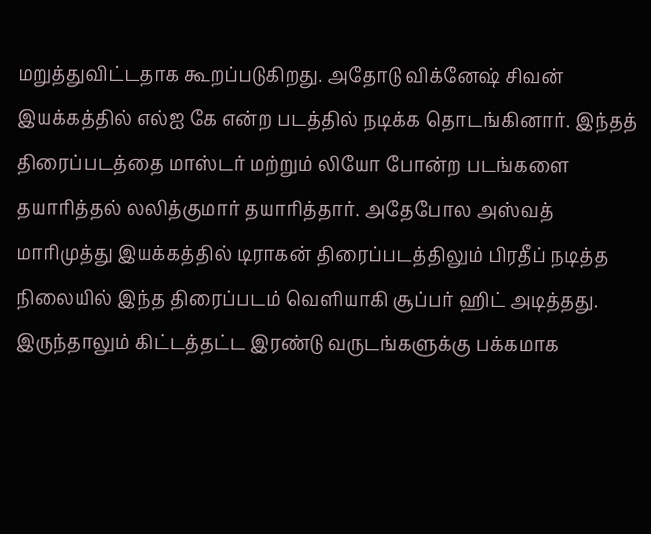மறுத்துவிட்டதாக கூறப்படுகிறது. அதோடு விக்னேஷ் சிவன் இயக்கத்தில் எல்ஐ கே என்ற படத்தில் நடிக்க தொடங்கினார். இந்தத் திரைப்படத்தை மாஸ்டர் மற்றும் லியோ போன்ற படங்களை தயாரித்தல் லலித்குமார் தயாரித்தார். அதேபோல அஸ்வத் மாரிமுத்து இயக்கத்தில் டிராகன் திரைப்படத்திலும் பிரதீப் நடித்த நிலையில் இந்த திரைப்படம் வெளியாகி சூப்பர் ஹிட் அடித்தது. இருந்தாலும் கிட்டத்தட்ட இரண்டு வருடங்களுக்கு பக்கமாக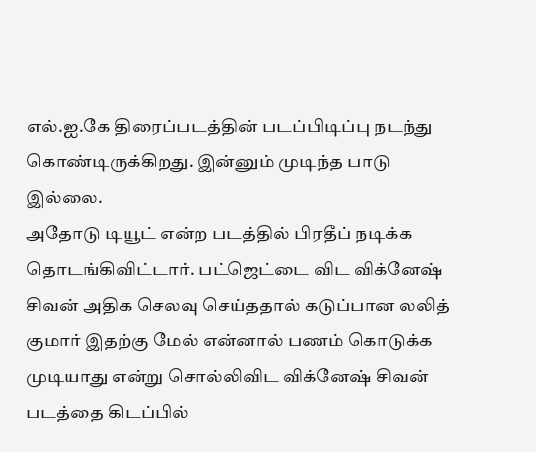எல்.ஐ.கே திரைப்படத்தின் படப்பிடிப்பு நடந்து கொண்டிருக்கிறது. இன்னும் முடிந்த பாடு இல்லை.
அதோடு டியூட் என்ற படத்தில் பிரதீப் நடிக்க தொடங்கிவிட்டார். பட்ஜெட்டை விட விக்னேஷ் சிவன் அதிக செலவு செய்ததால் கடுப்பான லலித் குமார் இதற்கு மேல் என்னால் பணம் கொடுக்க முடியாது என்று சொல்லிவிட விக்னேஷ் சிவன் படத்தை கிடப்பில்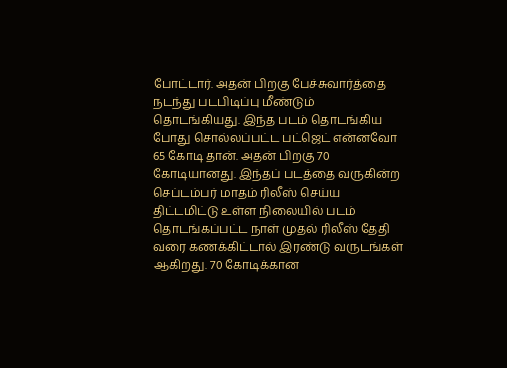போட்டார். அதன் பிறகு பேச்சுவார்த்தை நடந்து படபிடிப்பு மீண்டும் தொடங்கியது. இந்த படம் தொடங்கிய போது சொல்லப்பட்ட பட்ஜெட் என்னவோ 65 கோடி தான். அதன் பிறகு 70 கோடியானது. இந்தப் படத்தை வருகின்ற செப்டம்பர் மாதம் ரிலீஸ் செய்ய திட்டமிட்டு உள்ள நிலையில் படம் தொடங்கப்பட்ட நாள் முதல் ரிலீஸ் தேதி வரை கணக்கிட்டால் இரண்டு வருடங்கள் ஆகிறது. 70 கோடிக்கான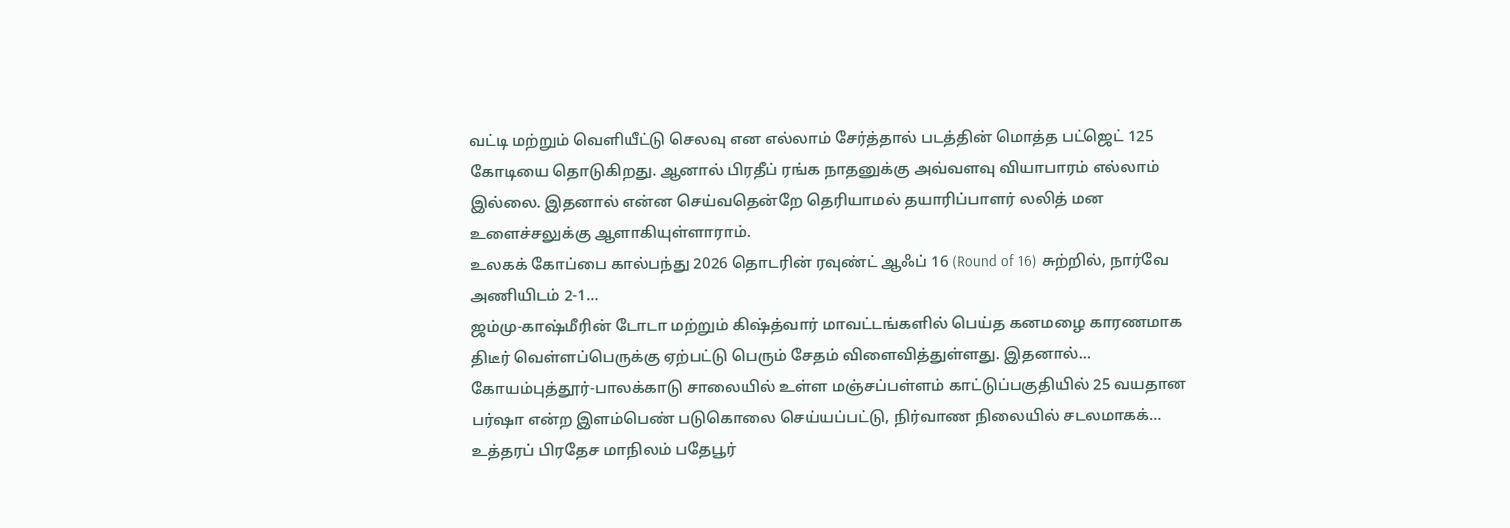வட்டி மற்றும் வெளியீட்டு செலவு என எல்லாம் சேர்த்தால் படத்தின் மொத்த பட்ஜெட் 125 கோடியை தொடுகிறது. ஆனால் பிரதீப் ரங்க நாதனுக்கு அவ்வளவு வியாபாரம் எல்லாம் இல்லை. இதனால் என்ன செய்வதென்றே தெரியாமல் தயாரிப்பாளர் லலித் மன உளைச்சலுக்கு ஆளாகியுள்ளாராம்.
உலகக் கோப்பை கால்பந்து 2026 தொடரின் ரவுண்ட் ஆஃப் 16 (Round of 16) சுற்றில், நார்வே அணியிடம் 2-1…
ஜம்மு-காஷ்மீரின் டோடா மற்றும் கிஷ்த்வார் மாவட்டங்களில் பெய்த கனமழை காரணமாக திடீர் வெள்ளப்பெருக்கு ஏற்பட்டு பெரும் சேதம் விளைவித்துள்ளது. இதனால்…
கோயம்புத்தூர்-பாலக்காடு சாலையில் உள்ள மஞ்சப்பள்ளம் காட்டுப்பகுதியில் 25 வயதான பர்ஷா என்ற இளம்பெண் படுகொலை செய்யப்பட்டு, நிர்வாண நிலையில் சடலமாகக்…
உத்தரப் பிரதேச மாநிலம் பதேபூர்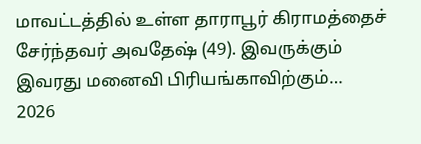மாவட்டத்தில் உள்ள தாராபூர் கிராமத்தைச் சேர்ந்தவர் அவதேஷ் (49). இவருக்கும் இவரது மனைவி பிரியங்காவிற்கும்…
2026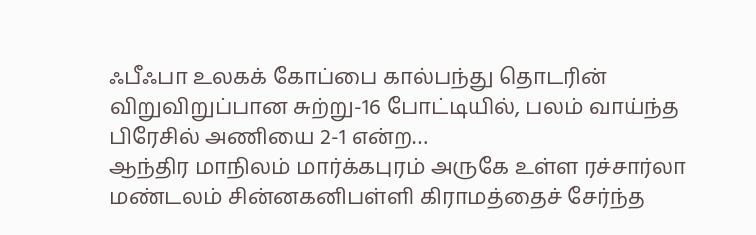ஃபீஃபா உலகக் கோப்பை கால்பந்து தொடரின் விறுவிறுப்பான சுற்று-16 போட்டியில், பலம் வாய்ந்த பிரேசில் அணியை 2-1 என்ற…
ஆந்திர மாநிலம் மார்க்கபுரம் அருகே உள்ள ரச்சார்லா மண்டலம் சின்னகனிபள்ளி கிராமத்தைச் சேர்ந்த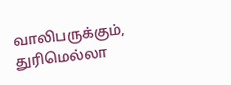வாலிபருக்கும், துரிமெல்லா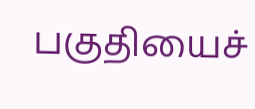பகுதியைச்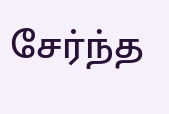சேர்ந்த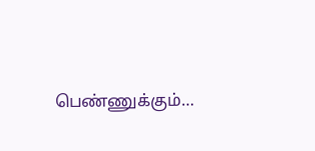பெண்ணுக்கும்…